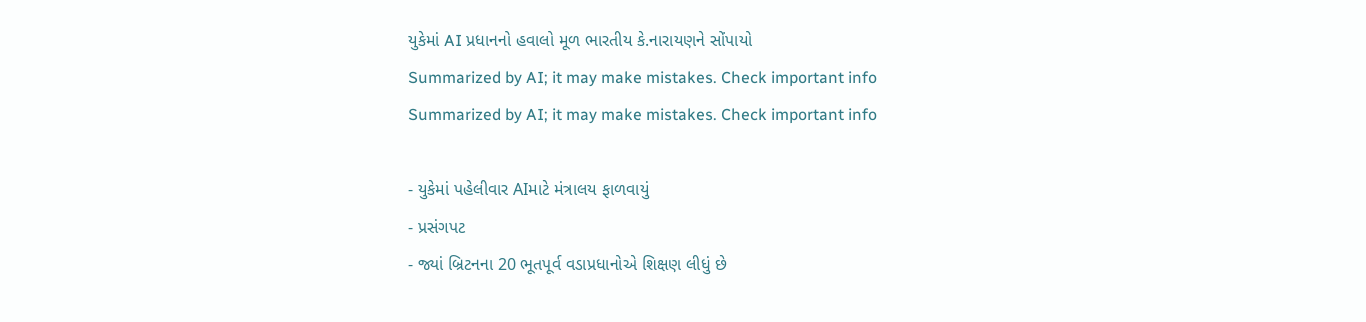યુકેમાં AI પ્રધાનનો હવાલો મૂળ ભારતીય કે.નારાયણને સોંપાયો
Summarized by AI; it may make mistakes. Check important info
Summarized by AI; it may make mistakes. Check important info

- યુકેમાં પહેલીવાર AIમાટે મંત્રાલય ફાળવાયું
- પ્રસંગપટ
- જ્યાં બ્રિટનના 20 ભૂતપૂર્વ વડાપ્રધાનોએ શિક્ષણ લીધું છે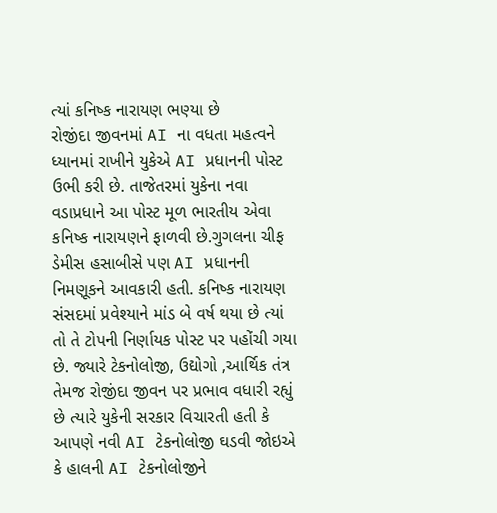ત્યાં કનિષ્ક નારાયણ ભણ્યા છે
રોજીંદા જીવનમાં AI ના વધતા મહત્વને ધ્યાનમાં રાખીને યુકેએ AI પ્રધાનની પોસ્ટ ઉભી કરી છે. તાજેતરમાં યુકેના નવા વડાપ્રધાને આ પોસ્ટ મૂળ ભારતીય એવા કનિષ્ક નારાયણને ફાળવી છે.ગુગલના ચીફ ડેમીસ હસાબીસે પણ AI પ્રધાનની નિમણૂકને આવકારી હતી. કનિષ્ક નારાયણ સંસદમાં પ્રવેશ્યાને માંડ બે વર્ષ થયા છે ત્યાં તો તે ટોપની નિર્ણાયક પોસ્ટ પર પહોંચી ગયા છે. જ્યારે ટેકનોલોજી, ઉદ્યોગો ,આર્થિક તંત્ર તેમજ રોજીંદા જીવન પર પ્રભાવ વધારી રહ્યું છે ત્યારે યુકેની સરકાર વિચારતી હતી કે આપણે નવી AI ટેકનોલોજી ઘડવી જોઇએ કે હાલની AI ટેકનોલોજીને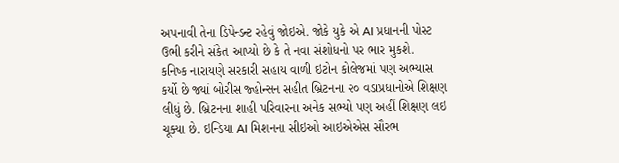અપનાવી તેના ડિપેન્ડન્ટ રહેવું જોઇએ. જોકે યુકે એ AI પ્રધાનની પોસ્ટ ઉભી કરીને સંકેત આપ્યો છે કે તે નવા સંશોધનો પર ભાર મુકશે.
કનિષ્ક નારાયણે સરકારી સહાય વાળી ઇટોન કોલેજમાં પણ અભ્યાસ કર્યો છે જ્યાં બોરીસ જ્હોન્સન સહીત બ્રિટનના ૨૦ વડાપ્રધાનોએ શિક્ષણ લીધું છે. બ્રિટનના શાહી પરિવારના અનેક સભ્યો પણ અહીં શિક્ષણ લઇ ચૂક્યા છે. ઇન્ડિયા AI મિશનના સીઇઓ આઇએએસ સૌરભ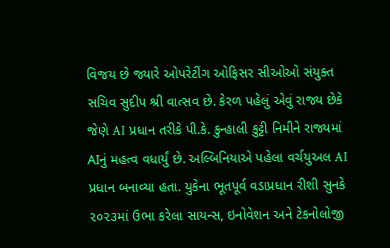વિજય છે જ્યારે ઓપરેટીંગ ઓફિસર સીઓઓ સંયુક્ત સચિવ સુદીપ શ્રી વાત્સવ છે. કેરળ પહેલું એવું રાજ્ય છેકે જેણે AI પ્રધાન તરીકે પી.કે. કુન્હાલી કુટ્ટી નિમીને રાજ્યમાં AIનું મહત્વ વધાર્યું છે. અલ્બિનિયાએ પહેલા વર્ચયુઅલ AI પ્રધાન બનાવ્યા હતા. યુકેના ભૂતપૂર્વ વડાપ્રધાન રીશી સુનકે ૨૦૨૩માં ઉભા કરેલા સાયન્સ, ઇનોવેશન અને ટેકનોલોજી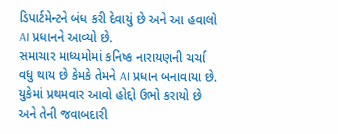ડિપાર્ટમેન્ટને બંધ કરી દેવાયું છે અને આ હવાલો AI પ્રધાનને આવ્યો છે.
સમાચાર માધ્યમોમાં કનિષ્ક નારાયણની ચર્ચા વધુ થાય છે કેમકે તેમને AI પ્રધાન બનાવાયા છે. યુકેમાં પ્રથમવાર આવો હોદ્દો ઉભો કરાયો છે અને તેની જવાબદારી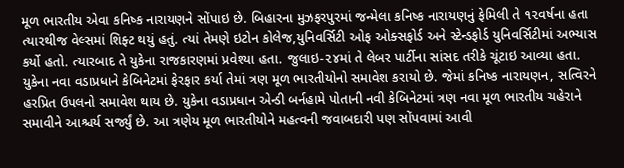મૂળ ભારતીય એવા કનિષ્ક નારાયણને સોંપાઇ છે. બિહારના મુઝફરપુરમાં જન્મેલા કનિષ્ક નારાયણનું ફેમિલી તે ૧૨વર્ષના હતા ત્યારથીજ વેલ્સમાં શિફ્ટ થયું હતું. ત્યાં તેમણે ઇટોન કોલેજ,યુનિવર્સિટી ઓફ ઓક્સફોર્ડ અને સ્ટેન્ડફોર્ડ યુનિવર્સિટીમાં અભ્યાસ કર્યો હતો. ત્યારબાદ તે યુકેના રાજકારણમાં પ્રવેશ્યા હતા. જુલાઇ-૨૪માં તે લેબર પાર્ટીના સાંસદ તરીકે ચૂંટાઇ આવ્યા હતા. યુકેના નવા વડાપ્રધાને કેબિનેટમાં ફેરફાર કર્યા તેમાં ત્રણ મૂળ ભારતીયોનો સમાવેશ કરાયો છે. જેમાં કનિષ્ક નારાયણન, સત્વિરને હરપ્રિત ઉપલનો સમાવેશ થાય છે. યુકેના વડાપ્રધાન એન્ડી બર્નહામે પોતાની નવી કેબિનેટમાં ત્રણ નવા મૂળ ભારતીય ચહેરાને સમાવીને આશ્ચર્ય સર્જ્યું છે. આ ત્રણેય મૂળ ભારતીયોને મહત્વની જવાબદારી પણ સોંપવામાં આવી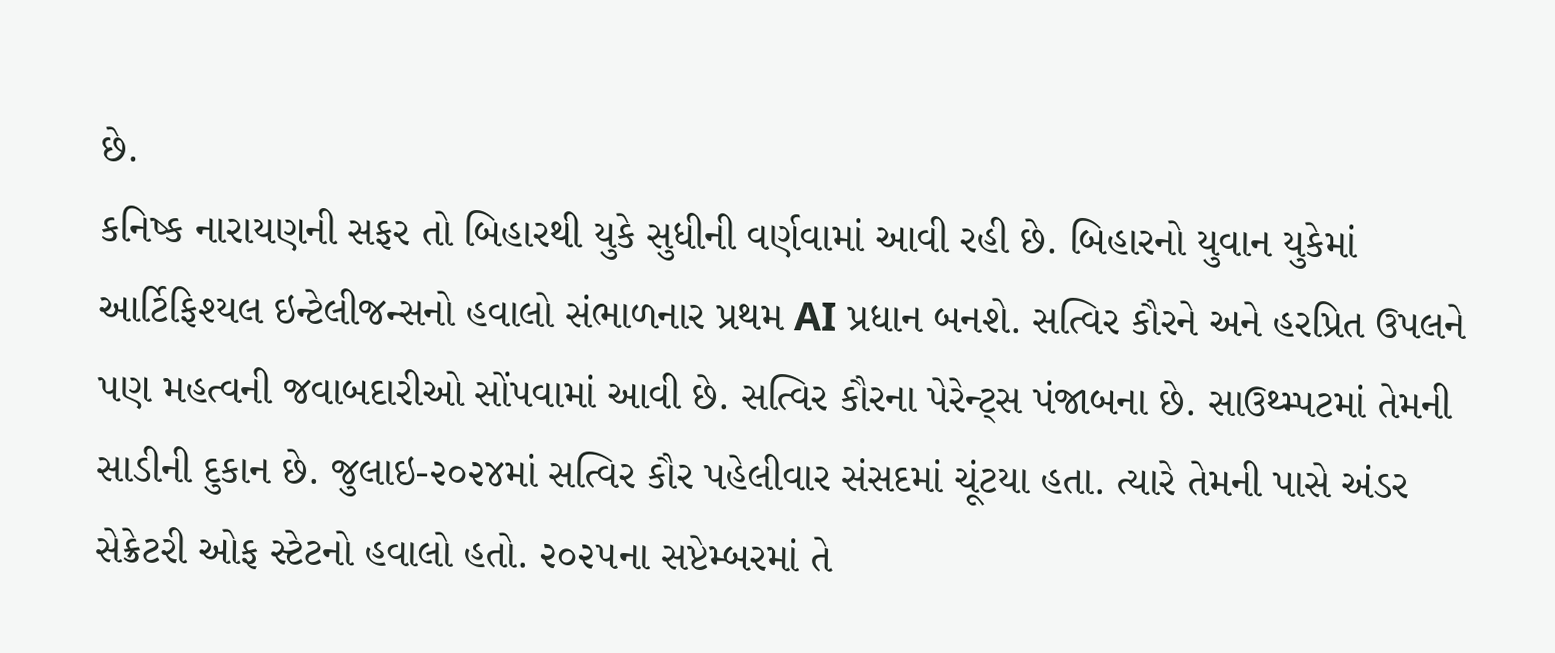છે.
કનિષ્ક નારાયણની સફર તો બિહારથી યુકે સુધીની વર્ણવામાં આવી રહી છે. બિહારનો યુવાન યુકેમાં આર્ટિફિશ્યલ ઇન્ટેલીજન્સનો હવાલો સંભાળનાર પ્રથમ AI પ્રધાન બનશે. સત્વિર કૌરને અને હરપ્રિત ઉપલને પણ મહત્વની જવાબદારીઓ સોંપવામાં આવી છે. સત્વિર કૌરના પેરેન્ટ્સ પંજાબના છે. સાઉથ્મ્પટમાં તેમની સાડીની દુકાન છે. જુલાઇ-૨૦૨૪માં સત્વિર કૌર પહેલીવાર સંસદમાં ચૂંટયા હતા. ત્યારે તેમની પાસે અંડર સેક્રેટરી ઓફ સ્ટેટનો હવાલો હતો. ૨૦૨૫ના સપ્ટેમ્બરમાં તે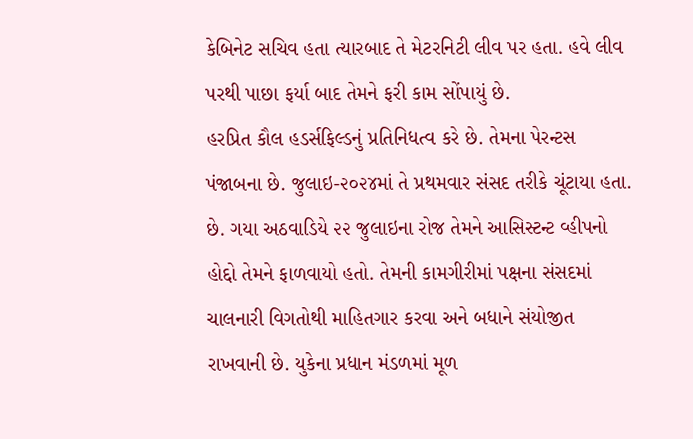કેબિનેટ સચિવ હતા ત્યારબાદ તે મેટરનિટી લીવ પર હતા. હવે લીવ પરથી પાછા ફર્યા બાદ તેમને ફરી કામ સોંપાયું છે.
હરપ્રિત કૌલ હડર્સફિલ્ડનું પ્રતિનિધત્વ કરે છે. તેમના પેરન્ટસ પંજાબના છે. જુલાઇ-૨૦૨૪માં તે પ્રથમવાર સંસદ તરીકે ચૂંટાયા હતા. છે. ગયા અઠવાડિયે ૨૨ જુલાઇના રોજ તેમને આસિસ્ટન્ટ વ્હીપનો હોદ્દો તેમને ફાળવાયો હતો. તેમની કામગીરીમાં પક્ષના સંસદમાં ચાલનારી વિગતોથી માહિતગાર કરવા અને બધાને સંયોજીત રાખવાની છે. યુકેના પ્રધાન મંડળમાં મૂળ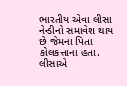ભારતીય એવા લીસા નેન્ડીનો સમાવેશ થાય છે જેમના પિતા કોલકત્તાના હતા. લીસાએ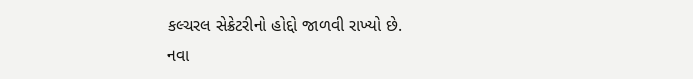કલ્ચરલ સેક્રેટરીનો હોદ્દો જાળવી રાખ્યો છે.
નવા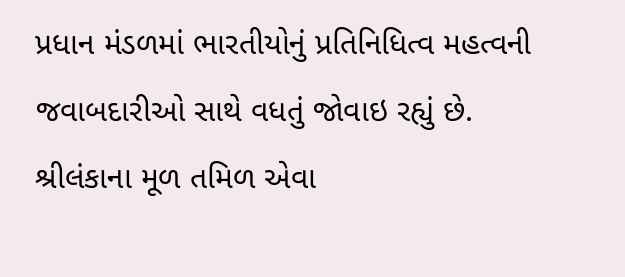પ્રધાન મંડળમાં ભારતીયોનું પ્રતિનિધિત્વ મહત્વની જવાબદારીઓ સાથે વધતું જોવાઇ રહ્યું છે. શ્રીલંકાના મૂળ તમિળ એવા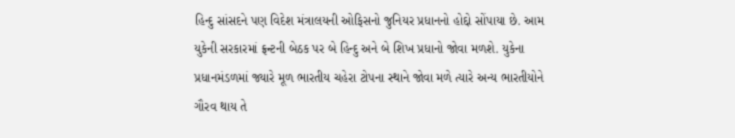હિન્દુ સાંસદને પણ વિદેશ મંત્રાલયની ઓફિસનો જુનિયર પ્રધાનનો હોદ્દો સોંપાયા છે. આમ યુકેની સરકારમાં ફ્રન્ટની બેઠક પર બે હિન્દુ અને બે શિખ પ્રધાનો જોવા મળશે. યુકેના પ્રધાનમંડળમાં જ્યારે મૂળ ભારતીય ચહેરા ટોપના સ્થાને જોવા મળે ત્યારે અન્ય ભારતીયોને ગૌરવ થાય તે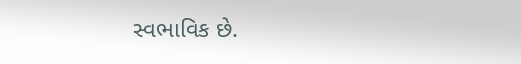સ્વભાવિક છે.